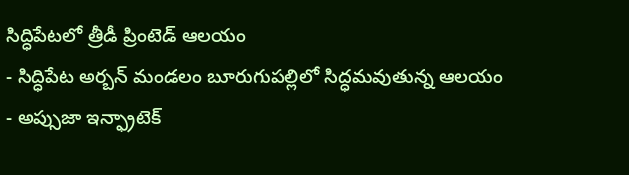సిద్ధిపేటలో త్రీడీ ప్రింటెడ్ ఆలయం
- సిద్ధిపేట అర్బన్ మండలం బూరుగుపల్లిలో సిద్ధమవుతున్న ఆలయం
- అప్సుజా ఇన్ఫ్రాటెక్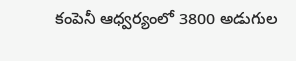కంపెనీ ఆధ్వర్యంలో 3800 అడుగుల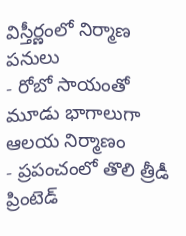విస్తీర్ణంలో నిర్మాణ పనులు
- రోబో సాయంతో మూడు భాగాలుగా ఆలయ నిర్మాణం
- ప్రపంచంలో తొలి త్రీడీ ప్రింటెడ్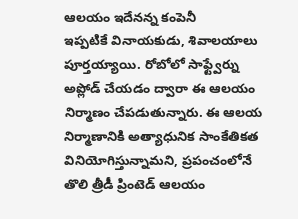ఆలయం ఇదేనన్న కంపెనీ
ఇప్పటికే వినాయకుడు, శివాలయాలు పూర్తయ్యాయి. రోబోలో సాఫ్ట్వేర్ను అప్లోడ్ చేయడం ద్వారా ఈ ఆలయం నిర్మాణం చేపడుతున్నారు. ఈ ఆలయ నిర్మాణానికి అత్యాధునిక సాంకేతికత వినియోగిస్తున్నామని, ప్రపంచంలోనే తొలి త్రీడీ ప్రింటెడ్ ఆలయం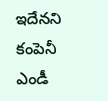ఇదేనని కంపెనీ ఎండీ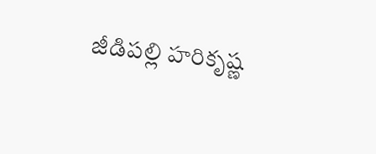జీడిపల్లి హరికృష్ణ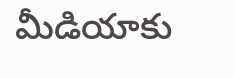మీడియాకు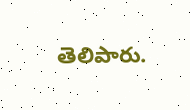తెలిపారు.